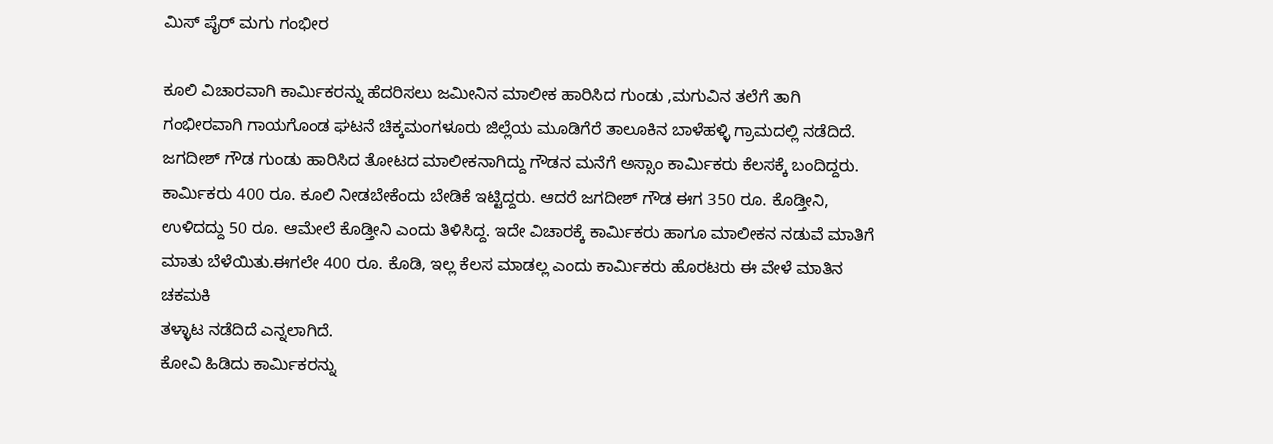ಮಿಸ್ ಪೈರ್ ಮಗು ಗಂಭೀರ

ಕೂಲಿ‌ ವಿಚಾರವಾಗಿ ಕಾರ್ಮಿಕರನ್ನು ಹೆದರಿಸಲು ಜಮೀನಿನ ಮಾಲೀಕ ಹಾರಿಸಿದ ಗುಂಡು ,ಮಗುವಿನ ತಲೆಗೆ ತಾಗಿ ಗಂಭೀರವಾಗಿ ಗಾಯಗೊಂಡ ಘಟನೆ ಚಿಕ್ಕಮಂಗಳೂರು ಜಿಲ್ಲೆಯ ಮೂಡಿಗೆರೆ ತಾಲೂಕಿನ ಬಾಳೆಹಳ್ಳಿ ಗ್ರಾಮದಲ್ಲಿ ನಡೆದಿದೆ.
ಜಗದೀಶ್ ಗೌಡ ಗುಂಡು ಹಾರಿಸಿದ ತೋಟದ ಮಾಲೀಕನಾಗಿದ್ದು ಗೌಡನ ಮನೆಗೆ ಅಸ್ಸಾಂ ಕಾರ್ಮಿಕರು ಕೆಲಸಕ್ಕೆ ಬಂದಿದ್ದರು. ಕಾರ್ಮಿಕರು 400 ರೂ. ಕೂಲಿ ನೀಡಬೇಕೆಂದು ಬೇಡಿಕೆ ಇಟ್ಟಿದ್ದರು‌. ಆದರೆ ಜಗದೀಶ್ ಗೌಡ ಈಗ 350 ರೂ. ಕೊಡ್ತೀನಿ, ಉಳಿದದ್ದು 50 ರೂ. ಆಮೇಲೆ ಕೊಡ್ತೀನಿ ಎಂದು ತಿಳಿಸಿದ್ದ. ಇದೇ ವಿಚಾರಕ್ಕೆ ಕಾರ್ಮಿಕರು ಹಾಗೂ ಮಾಲೀಕನ ನಡುವೆ ಮಾತಿಗೆ ಮಾತು ಬೆಳೆಯಿತು.ಈಗಲೇ 400 ರೂ. ಕೊಡಿ, ಇಲ್ಲ ಕೆಲಸ ಮಾಡಲ್ಲ ಎಂದು ಕಾರ್ಮಿಕರು ಹೊರಟರು ಈ ವೇಳೆ ಮಾತಿನ ಚಕಮಕಿ
ತಳ್ಳಾಟ ನಡೆದಿದೆ ಎನ್ನಲಾಗಿದೆ.
ಕೋವಿ ಹಿಡಿದು ಕಾರ್ಮಿಕರನ್ನು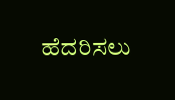ಹೆದರಿಸಲು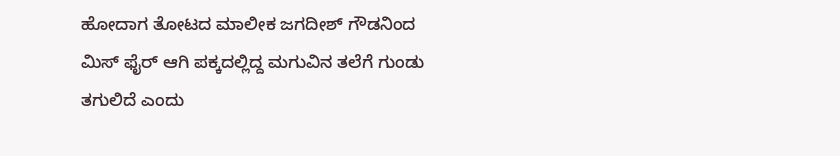ಹೋದಾಗ ತೋಟದ ಮಾಲೀಕ ಜಗದೀಶ್ ಗೌಡನಿಂದ ಮಿಸ್ ಫೈರ್ ಆಗಿ ಪಕ್ಕದಲ್ಲಿದ್ದ ಮಗುವಿನ ತಲೆಗೆ ಗುಂಡು ತಗುಲಿದೆ ಎಂದು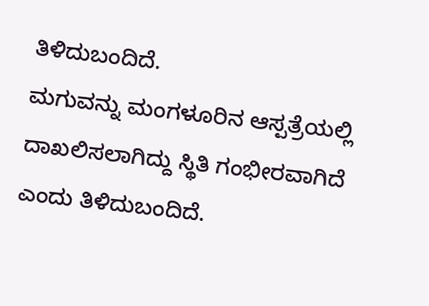ತಿಳಿದುಬಂದಿದೆ.
ಮಗುವನ್ನು ಮಂಗಳೂರಿನ ಆಸ್ಪತ್ರೆಯಲ್ಲಿ ದಾಖಲಿಸಲಾಗಿದ್ದು ಸ್ಥಿತಿ ಗಂಭೀರವಾಗಿದೆ ಎಂದು ತಿಳಿದುಬಂದಿದೆ.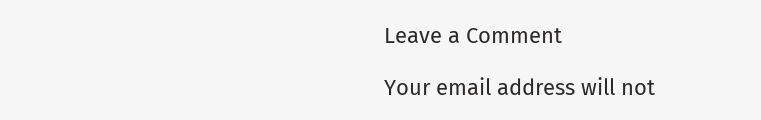Leave a Comment

Your email address will not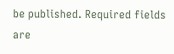be published. Required fields are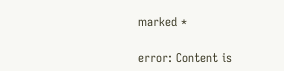marked *

error: Content is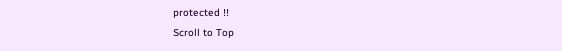protected !!
Scroll to Top